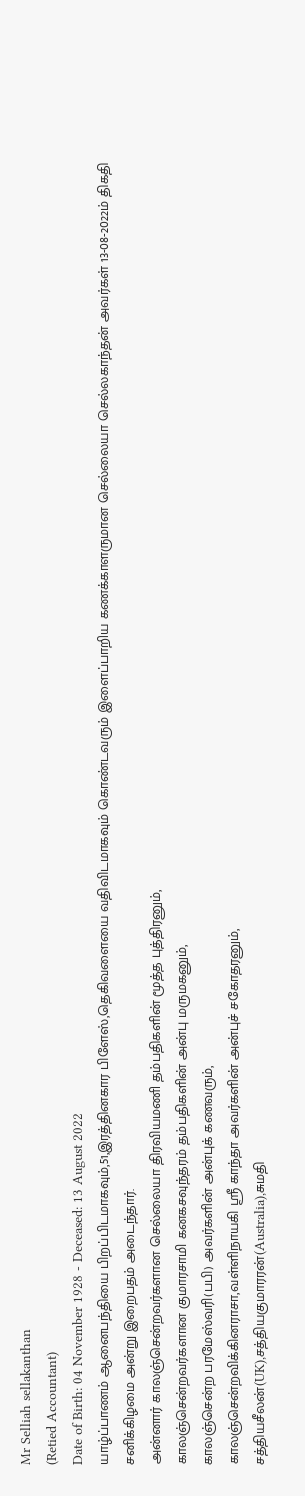Mr Selliah sellakanthan
(Retied Accountant)
Date of Birth: 04 November 1928 - Deceased: 13 August 2022
யாழ்ப்பாணம் ஆனைபந்தியை பிறப்பிடமாகவும்,51,இரத்தினகார பிளேஸ்,தெகிவளையை வதிவிடமாகவும் கொண்டவரும் இளைப்பாறிய கணக்காளருமான செல்லையா செல்லகாந்தன் அவர்கள் 13-08-2022ம் திகதி சனிக்கிழமை அன்று இறைபதம் அடைந்தார்.
அன்னார் காலஞ்சென்றவர்களான செல்லையா திரவியமணி தம்பதிகளின் மூத்த புத்திரனும்,
காலஞ்சென்றவர்களான குமாரசாமி கனகசவுந்தரம் தம்பதிகளின் அன்பு மருமகனும்,
காலஞ்சென்ற பரமேஸ்வரி(பபி) அவர்களின் அன்புக் கணவரும்,
காலஞ்சென்றவிக்கினராசா,வள்ளிநாயகி ஸ்ரீ காந்தா அவர்களின் அன்புச் சகோதரனும்,
சத்தியசீலன்(UK),சத்தியகுமாரரன்(Australia),சுமதி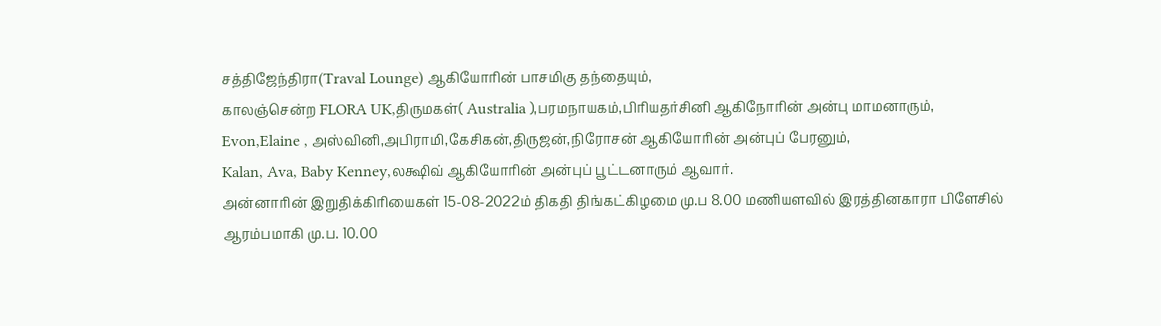சத்திஜேந்திரா(Traval Lounge) ஆகியோரின் பாசமிகு தந்தையும்,
காலஞ்சென்ற FLORA UK,திருமகள்( Australia ),பரமநாயகம்,பிரியதர்சினி ஆகிநோரின் அன்பு மாமனாரும்,
Evon,Elaine , அஸ்வினி,அபிராமி,கேசிகன்,திருஜன்,நிரோசன் ஆகியோரின் அன்புப் பேரனும்,
Kalan, Ava, Baby Kenney,லக்ஷிவ் ஆகியோரின் அன்புப் பூட்டனாரும் ஆவார்.
அன்னாரின் இறுதிக்கிரியைகள் 15-08-2022ம் திகதி திங்கட்கிழமை மு.ப 8.00 மணியளவில் இரத்தினகாரா பிளேசில் ஆரம்பமாகி மு.ப. 10.00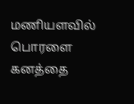மணியளவில் பொரளை கனத்தை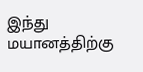இந்து மயானத்திற்கு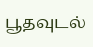பூதவுடல்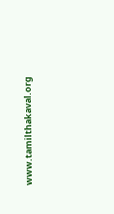www.tamilthakaval.org